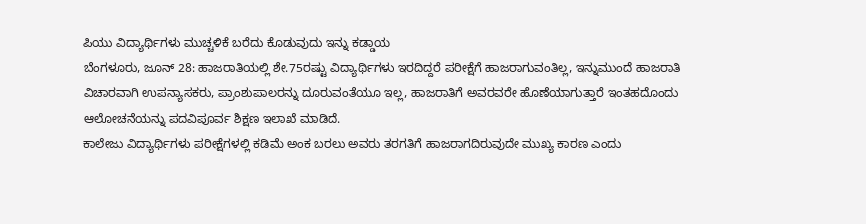ಪಿಯು ವಿದ್ಯಾರ್ಥಿಗಳು ಮುಚ್ಚಳಿಕೆ ಬರೆದು ಕೊಡುವುದು ಇನ್ನು ಕಡ್ಡಾಯ
ಬೆಂಗಳೂರು, ಜೂನ್ 28: ಹಾಜರಾತಿಯಲ್ಲಿ ಶೇ.75ರಷ್ಟು ವಿದ್ಯಾರ್ಥಿಗಳು ಇರದಿದ್ದರೆ ಪರೀಕ್ಷೆಗೆ ಹಾಜರಾಗುವಂತಿಲ್ಲ, ಇನ್ನುಮುಂದೆ ಹಾಜರಾತಿ ವಿಚಾರವಾಗಿ ಉಪನ್ಯಾಸಕರು, ಪ್ರಾಂಶುಪಾಲರನ್ನು ದೂರುವಂತೆಯೂ ಇಲ್ಲ, ಹಾಜರಾತಿಗೆ ಅವರವರೇ ಹೊಣೆಯಾಗುತ್ತಾರೆ ಇಂತಹದೊಂದು ಆಲೋಚನೆಯನ್ನು ಪದವಿಪೂರ್ವ ಶಿಕ್ಷಣ ಇಲಾಖೆ ಮಾಡಿದೆ.
ಕಾಲೇಜು ವಿದ್ಯಾರ್ಥಿಗಳು ಪರೀಕ್ಷೆಗಳಲ್ಲಿ ಕಡಿಮೆ ಅಂಕ ಬರಲು ಅವರು ತರಗತಿಗೆ ಹಾಜರಾಗದಿರುವುದೇ ಮುಖ್ಯ ಕಾರಣ ಎಂದು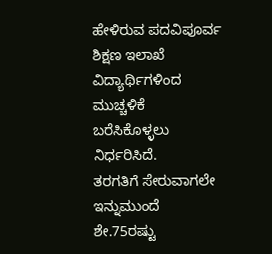ಹೇಳಿರುವ ಪದವಿಪೂರ್ವ ಶಿಕ್ಷಣ ಇಲಾಖೆ ವಿದ್ಯಾರ್ಥಿಗಳಿಂದ ಮುಚ್ಚಳಿಕೆ ಬರೆಸಿಕೊಳ್ಳಲು ನಿರ್ಧರಿಸಿದೆ.
ತರಗತಿಗೆ ಸೇರುವಾಗಲೇ ಇನ್ನುಮುಂದೆ ಶೇ.75ರಷ್ಟು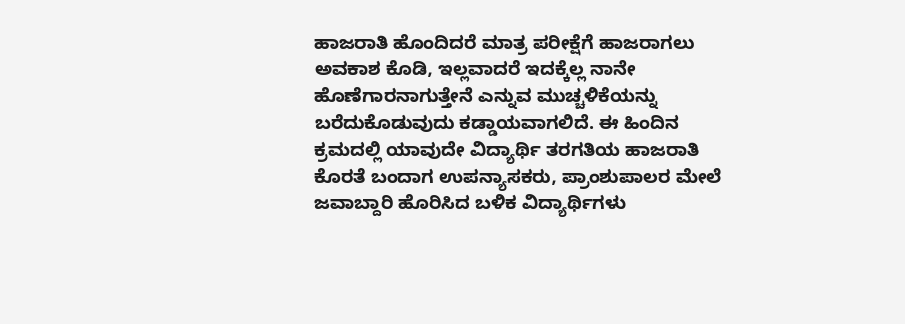ಹಾಜರಾತಿ ಹೊಂದಿದರೆ ಮಾತ್ರ ಪರೀಕ್ಷೆಗೆ ಹಾಜರಾಗಲು ಅವಕಾಶ ಕೊಡಿ, ಇಲ್ಲವಾದರೆ ಇದಕ್ಕೆಲ್ಲ ನಾನೇ ಹೊಣೆಗಾರನಾಗುತ್ತೇನೆ ಎನ್ನುವ ಮುಚ್ಚಳಿಕೆಯನ್ನು ಬರೆದುಕೊಡುವುದು ಕಡ್ಡಾಯವಾಗಲಿದೆ. ಈ ಹಿಂದಿನ ಕ್ರಮದಲ್ಲಿ ಯಾವುದೇ ವಿದ್ಯಾರ್ಥಿ ತರಗತಿಯ ಹಾಜರಾತಿ ಕೊರತೆ ಬಂದಾಗ ಉಪನ್ಯಾಸಕರು, ಪ್ರಾಂಶುಪಾಲರ ಮೇಲೆ ಜವಾಬ್ದಾರಿ ಹೊರಿಸಿದ ಬಳಿಕ ವಿದ್ಯಾರ್ಥಿಗಳು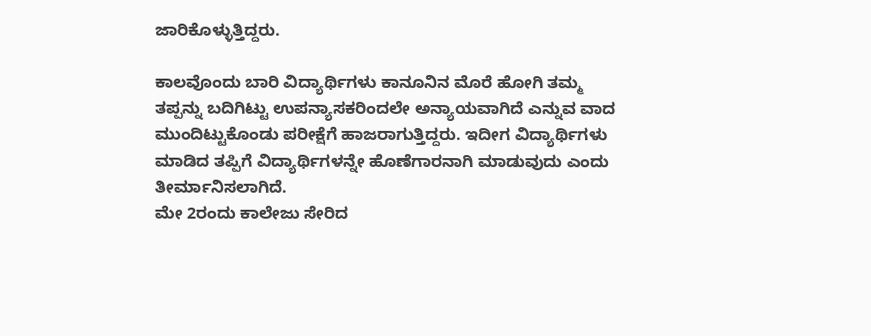ಜಾರಿಕೊಳ್ಳುತ್ತಿದ್ದರು.

ಕಾಲವೊಂದು ಬಾರಿ ವಿದ್ಯಾರ್ಥಿಗಳು ಕಾನೂನಿನ ಮೊರೆ ಹೋಗಿ ತಮ್ಮ ತಪ್ಪನ್ನು ಬದಿಗಿಟ್ಟು ಉಪನ್ಯಾಸಕರಿಂದಲೇ ಅನ್ಯಾಯವಾಗಿದೆ ಎನ್ನುವ ವಾದ ಮುಂದಿಟ್ಟುಕೊಂಡು ಪರೀಕ್ಷೆಗೆ ಹಾಜರಾಗುತ್ತಿದ್ದರು. ಇದೀಗ ವಿದ್ಯಾರ್ಥಿಗಳು ಮಾಡಿದ ತಪ್ಪಿಗೆ ವಿದ್ಯಾರ್ಥಿಗಳನ್ನೇ ಹೊಣೆಗಾರನಾಗಿ ಮಾಡುವುದು ಎಂದು ತೀರ್ಮಾನಿಸಲಾಗಿದೆ.
ಮೇ 2ರಂದು ಕಾಲೇಜು ಸೇರಿದ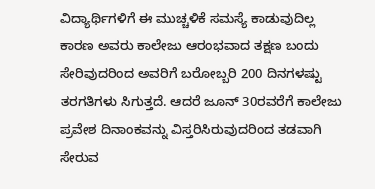ವಿದ್ಯಾರ್ಥಿಗಳಿಗೆ ಈ ಮುಚ್ಚಳಿಕೆ ಸಮಸ್ಯೆ ಕಾಡುವುದಿಲ್ಲ ಕಾರಣ ಅವರು ಕಾಲೇಜು ಆರಂಭವಾದ ತಕ್ಷಣ ಬಂದು ಸೇರಿವುದರಿಂದ ಅವರಿಗೆ ಬರೋಬ್ಬರಿ 200 ದಿನಗಳಷ್ಟು ತರಗತಿಗಳು ಸಿಗುತ್ತದೆ. ಆದರೆ ಜೂನ್ 30ರವರೆಗೆ ಕಾಲೇಜು ಪ್ರವೇಶ ದಿನಾಂಕವನ್ನು ವಿಸ್ತರಿಸಿರುವುದರಿಂದ ತಡವಾಗಿ ಸೇರುವ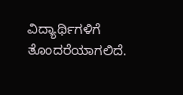ವಿದ್ಯಾರ್ಥಿಗಳಿಗೆ ತೊಂದರೆಯಾಗಲಿದೆ.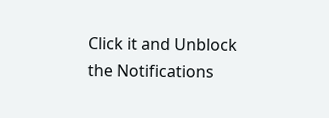Click it and Unblock the Notifications